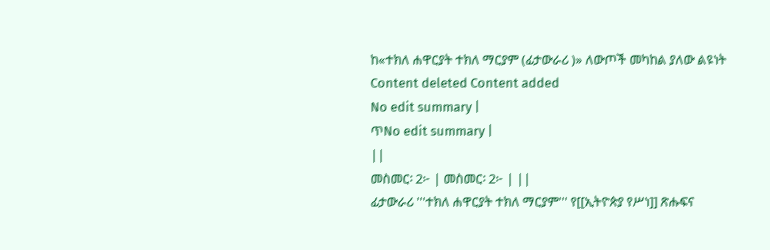ከ«ተክለ ሐዋርያት ተክለ ማርያም (ፊታውራሪ )» ለውጦች መካከል ያለው ልዩነት
Content deleted Content added
No edit summary |
ጥNo edit summary |
||
መስመር፡ 2፦ | መስመር፡ 2፦ | ||
ፊታውራሪ '''ተክለ ሐዋርያት ተክለ ማርያም''' የ[[ኢትዮጵያ የሥነ]] ጽሑፍና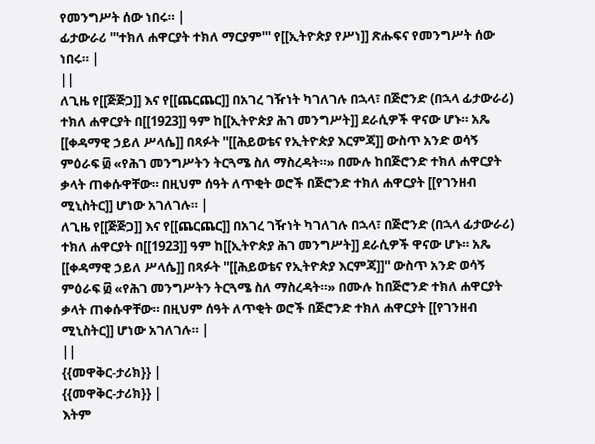የመንግሥት ሰው ነበሩ። |
ፊታውራሪ '''ተክለ ሐዋርያት ተክለ ማርያም''' የ[[ኢትዮጵያ የሥነ]] ጽሑፍና የመንግሥት ሰው ነበሩ። |
||
ለጊዜ የ[[ጅጅጋ]] እና የ[[ጨርጨር]] በአገረ ገዥነት ካገለገሉ በኋላ፣ በጅሮንድ (በኋላ ፊታውራሪ) ተክለ ሐዋርያት በ[[1923]] ዓም ከ[[ኢትዮጵያ ሕገ መንግሥት]] ደራሲዎች ዋናው ሆኑ። አጼ [[ቀዳማዊ ኃይለ ሥላሴ]] በጻፉት ''[[ሕይወቴና የኢትዮጵያ እርምጃ]] ውስጥ አንድ ወሳኝ ምዕራፍ ፴ «የሕገ መንግሥትን ትርጓሜ ስለ ማስረዳት።» በሙሉ ከበጅሮንድ ተክለ ሐዋርያት ቃላት ጠቀሱዋቸው። በዚህም ሰዓት ለጥቂት ወሮች በጅሮንድ ተክለ ሐዋርያት [[የገንዘብ ሚኒስትር]] ሆነው አገለገሉ። |
ለጊዜ የ[[ጅጅጋ]] እና የ[[ጨርጨር]] በአገረ ገዥነት ካገለገሉ በኋላ፣ በጅሮንድ (በኋላ ፊታውራሪ) ተክለ ሐዋርያት በ[[1923]] ዓም ከ[[ኢትዮጵያ ሕገ መንግሥት]] ደራሲዎች ዋናው ሆኑ። አጼ [[ቀዳማዊ ኃይለ ሥላሴ]] በጻፉት ''[[ሕይወቴና የኢትዮጵያ እርምጃ]]'' ውስጥ አንድ ወሳኝ ምዕራፍ ፴ «የሕገ መንግሥትን ትርጓሜ ስለ ማስረዳት።» በሙሉ ከበጅሮንድ ተክለ ሐዋርያት ቃላት ጠቀሱዋቸው። በዚህም ሰዓት ለጥቂት ወሮች በጅሮንድ ተክለ ሐዋርያት [[የገንዘብ ሚኒስትር]] ሆነው አገለገሉ። |
||
{{መዋቅር-ታሪክ}} |
{{መዋቅር-ታሪክ}} |
እትም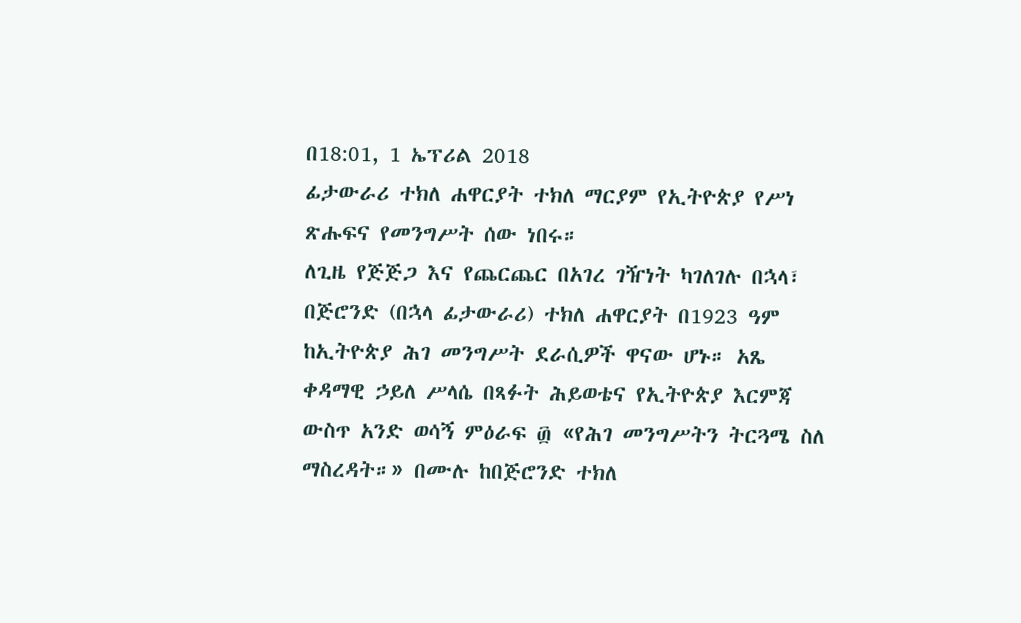በ18:01, 1 ኤፕሪል 2018
ፊታውራሪ ተክለ ሐዋርያት ተክለ ማርያም የኢትዮጵያ የሥነ ጽሑፍና የመንግሥት ሰው ነበሩ።
ለጊዜ የጅጅጋ እና የጨርጨር በአገረ ገዥነት ካገለገሉ በኋላ፣ በጅሮንድ (በኋላ ፊታውራሪ) ተክለ ሐዋርያት በ1923 ዓም ከኢትዮጵያ ሕገ መንግሥት ደራሲዎች ዋናው ሆኑ። አጼ ቀዳማዊ ኃይለ ሥላሴ በጻፉት ሕይወቴና የኢትዮጵያ እርምጃ ውስጥ አንድ ወሳኝ ምዕራፍ ፴ «የሕገ መንግሥትን ትርጓሜ ስለ ማስረዳት።» በሙሉ ከበጅሮንድ ተክለ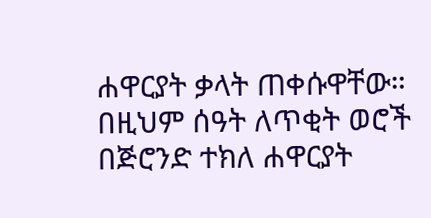ሐዋርያት ቃላት ጠቀሱዋቸው። በዚህም ሰዓት ለጥቂት ወሮች በጅሮንድ ተክለ ሐዋርያት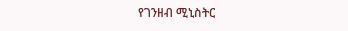የገንዘብ ሚኒስትር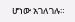ሆነው አገለገሉ።